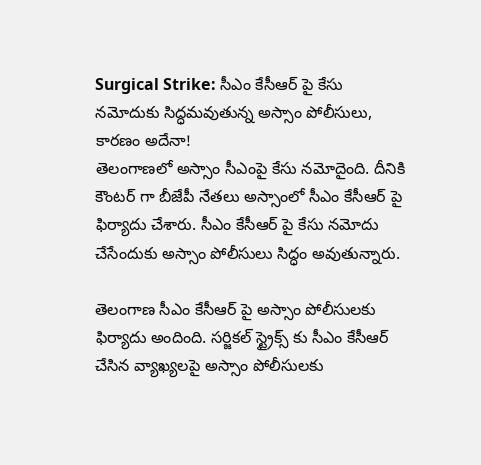Surgical Strike: సీఎం కేసీఆర్ పై కేసు నమోదుకు సిద్ధమవుతున్న అస్సాం పోలీసులు, కారణం అదేనా!
తెలంగాణలో అస్సాం సీఎంపై కేసు నమోదైంది. దీనికి కౌంటర్ గా బీజేపీ నేతలు అస్సాంలో సీఎం కేసీఆర్ పై ఫిర్యాదు చేశారు. సీఎం కేసీఆర్ పై కేసు నమోదు చేసేందుకు అస్సాం పోలీసులు సిద్ధం అవుతున్నారు.

తెలంగాణ సీఎం కేసీఆర్ పై అస్సాం పోలీసులకు ఫిర్యాదు అందింది. సర్జికల్ స్ట్రైక్స్ కు సీఎం కేసీఆర్ చేసిన వ్యాఖ్యలపై అస్సాం పోలీసులకు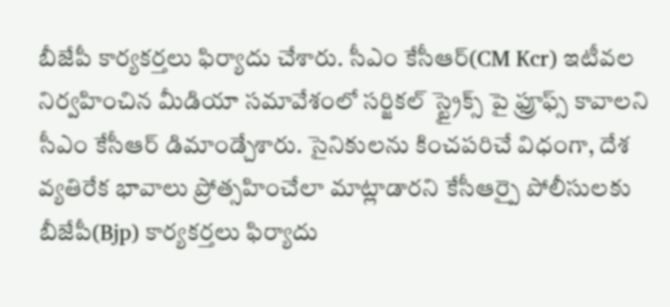బీజేపీ కార్యకర్తలు ఫిర్యాదు చేశారు. సీఎం కేసీఆర్(CM Kcr) ఇటీవల నిర్వహించిన మీడియా సమావేశంలో సర్జికల్ స్ట్రైక్స్ పై ఫ్రూఫ్స్ కావాలని సీఎం కేసీఆర్ డిమాండ్చేశారు. సైనికులను కించపరిచే విధంగా, దేశ వ్యతిరేక భావాలు ప్రోత్సహించేలా మాట్లాడారని కేసీఆర్పై పోలీసులకు బీజేపీ(Bjp) కార్యకర్తలు ఫిర్యాదు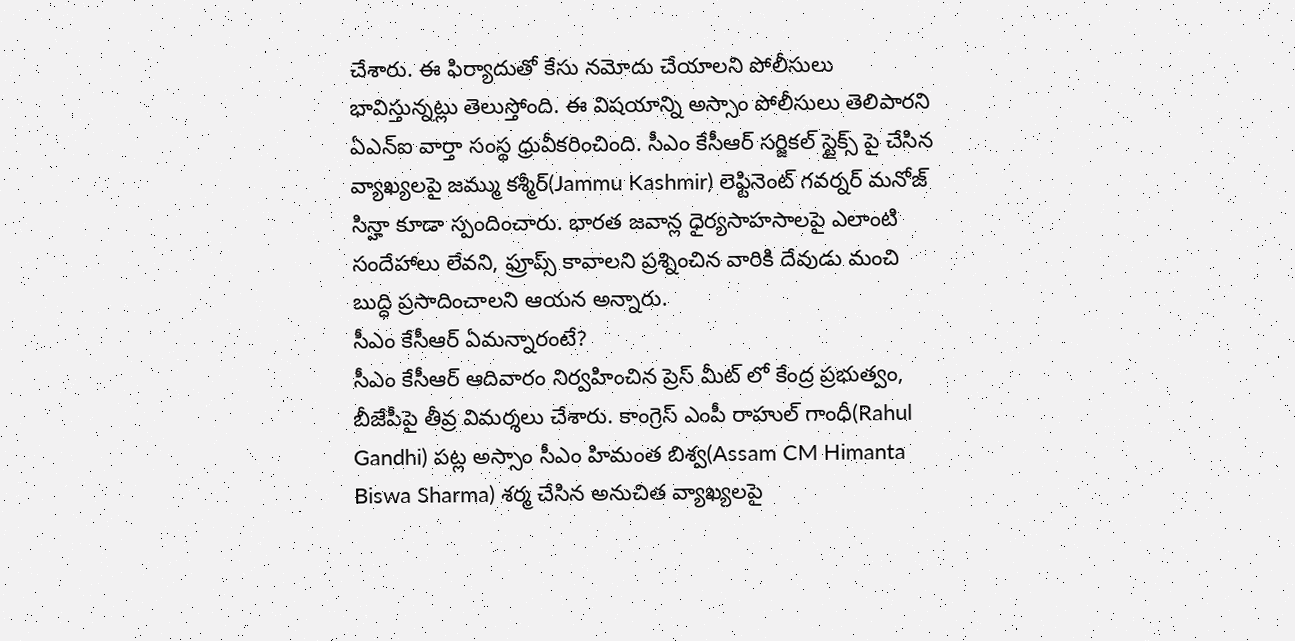చేశారు. ఈ ఫిర్యాదుతో కేసు నమోదు చేయాలని పోలీసులు భావిస్తున్నట్లు తెలుస్తోంది. ఈ విషయాన్ని అస్సాం పోలీసులు తెలిపారని ఏఎన్ఐ వార్తా సంస్థ ధ్రువీకరించింది. సీఎం కేసీఆర్ సర్జికల్ స్టైక్స్ పై చేసిన వ్యాఖ్యలపై జమ్ము కశ్మీర్(Jammu Kashmir) లెఫ్టినెంట్ గవర్నర్ మనోజ్ సిన్హా కూడా స్పందించారు. భారత జవాన్ల ధైర్యసాహసాలపై ఎలాంటి సందేహాలు లేవని, ఫ్రూప్స్ కావాలని ప్రశ్నించిన వారికి దేవుడు మంచి బుద్ధి ప్రసాదించాలని ఆయన అన్నారు.
సీఎం కేసీఆర్ ఏమన్నారంటే?
సీఎం కేసీఆర్ ఆదివారం నిర్వహించిన ప్రెస్ మీట్ లో కేంద్ర ప్రభుత్వం, బీజేపీపై తీవ్ర విమర్శలు చేశారు. కాంగ్రెస్ ఎంపీ రాహుల్ గాంధీ(Rahul Gandhi) పట్ల అస్సాం సీఎం హిమంత బిశ్వ(Assam CM Himanta Biswa Sharma) శర్మ చేసిన అనుచిత వ్యాఖ్యలపై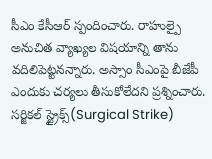సీఎం కేసీఆర్ స్పందించారు. రాహుల్పై అనుచిత వ్యాఖ్యల విషయాన్ని తాను వదిలిపెట్టనన్నారు. అస్సాం సీఎంపై బీజేపీ ఎందుకు చర్యలు తీసుకోలేదని ప్రశ్నించారు. సర్జికల్ స్ట్రైక్స్(Surgical Strike)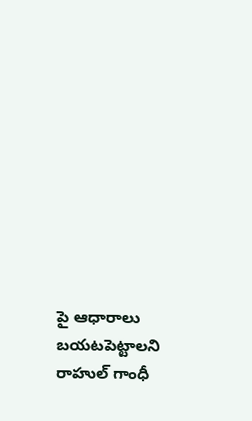పై ఆధారాలు బయటపెట్టాలని రాహుల్ గాంధీ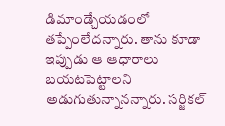డిమాండ్చేయడంలో తప్పేంలేదన్నారు. తాను కూడా ఇప్పుడు ఆ ఆధారాలు బయటపెట్టాలని అడుగుతున్నానన్నారు. సర్జికల్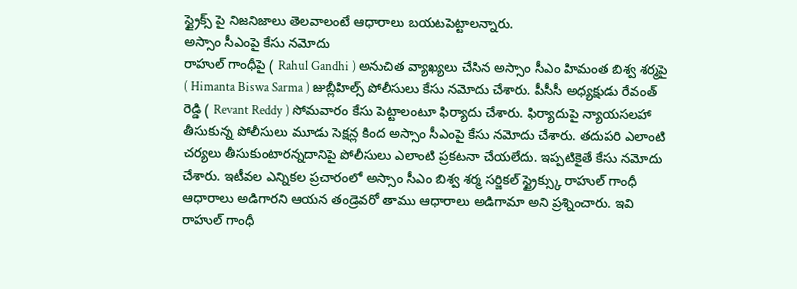స్ట్రైక్స్ పై నిజనిజాలు తెలవాలంటే ఆధారాలు బయటపెట్టాలన్నారు.
అస్సాం సీఎంపై కేసు నమోదు
రాహుల్ గాంధీపై ( Rahul Gandhi ) అనుచిత వ్యాఖ్యలు చేసిన అస్సాం సీఎం హిమంత బిశ్వ శర్మపై ( Himanta Biswa Sarma ) జుబ్లీహిల్స్ పోలీసులు కేసు నమోదు చేశారు. పీసీసీ అధ్యక్షుడు రేవంత్ రెడ్డి ( Revant Reddy ) సోమవారం కేసు పెట్టాలంటూ ఫిర్యాదు చేశారు. ఫిర్యాదుపై న్యాయసలహా తీసుకున్న పోలీసులు మూడు సెక్షన్ల కింద అస్సాం సీఎంపై కేసు నమోదు చేశారు. తదుపరి ఎలాంటి చర్యలు తీసుకుంటారన్నదానిపై పోలీసులు ఎలాంటి ప్రకటనా చేయలేదు. ఇప్పటికైతే కేసు నమోదు చేశారు. ఇటీవల ఎన్నికల ప్రచారంలో అస్సాం సీఎం బిశ్వ శర్మ సర్జికల్ స్ట్రైక్స్కు రాహుల్ గాంధీ ఆధారాలు అడిగారని ఆయన తండ్రెవరో తాము ఆధారాలు అడిగామా అని ప్రశ్నించారు. ఇవి రాహుల్ గాంధీ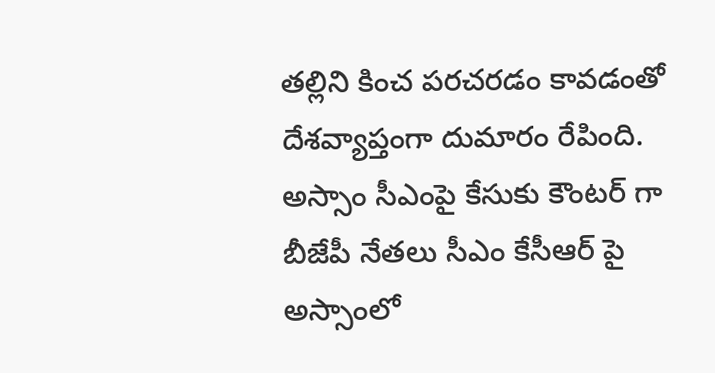తల్లిని కించ పరచరడం కావడంతో దేశవ్యాప్తంగా దుమారం రేపింది. అస్సాం సీఎంపై కేసుకు కౌంటర్ గా బీజేపీ నేతలు సీఎం కేసీఆర్ పై అస్సాంలో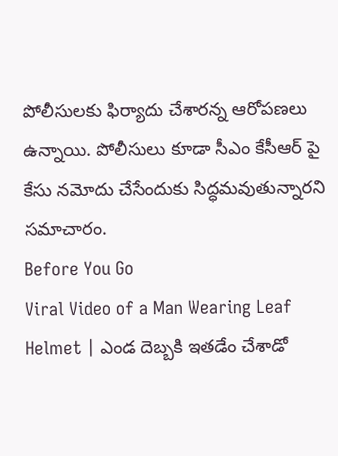పోలీసులకు ఫిర్యాదు చేశారన్న ఆరోపణలు ఉన్నాయి. పోలీసులు కూడా సీఎం కేసీఆర్ పై కేసు నమోదు చేసేందుకు సిద్ధమవుతున్నారని సమాచారం.
Before You Go
Viral Video of a Man Wearing Leaf Helmet | ఎండ దెబ్బకి ఇతడేం చేశాడో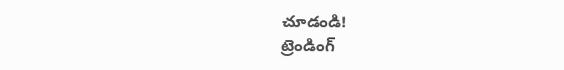చూడండి!
ట్రెండింగ్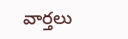వార్తలు